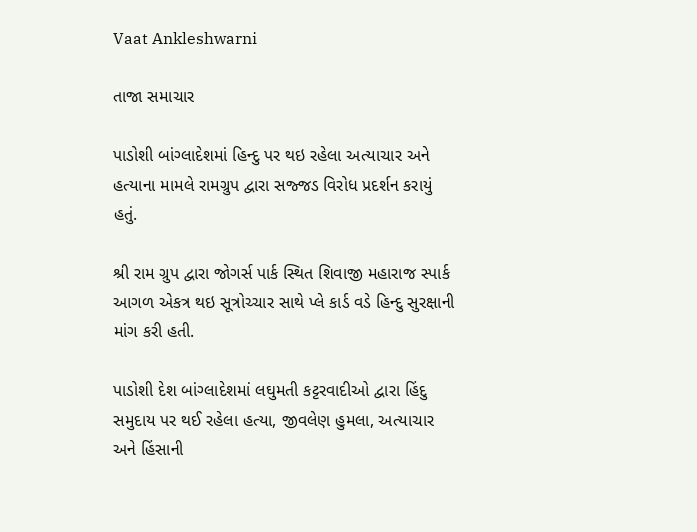Vaat Ankleshwarni

તાજા સમાચાર

પાડોશી બાંગ્લાદેશમાં હિન્દુ પર થઇ રહેલા અત્યાચાર અને હત્યાના મામલે રામગ્રુપ દ્વારા સજ્જડ વિરોધ પ્રદર્શન કરાયું હતું.

શ્રી રામ ગ્રુપ દ્વારા જોગર્સ પાર્ક સ્થિત શિવાજી મહારાજ સ્પાર્ક આગળ એકત્ર થઇ સૂત્રોચ્ચાર સાથે પ્લે કાર્ડ વડે હિન્દુ સુરક્ષાની માંગ કરી હતી.

પાડોશી દેશ બાંગ્લાદેશમાં લઘુમતી કટ્ટરવાદીઓ દ્વારા હિંદુ સમુદાય પર થઈ રહેલા હત્યા, જીવલેણ હુમલા, અત્યાચાર અને હિંસાની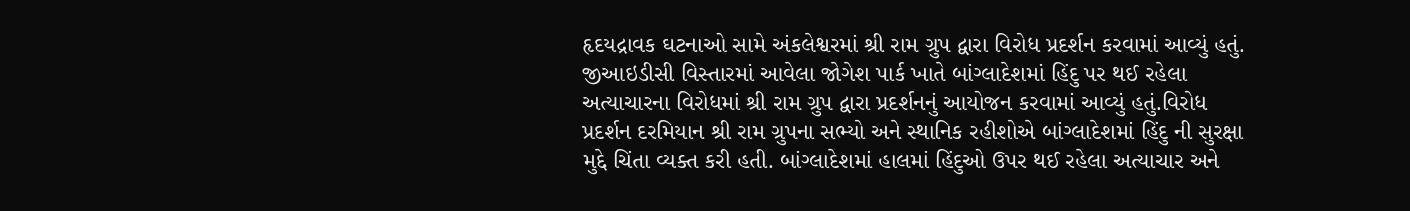હૃદયદ્રાવક ઘટનાઓ સામે અંકલેશ્વરમાં શ્રી રામ ગ્રુપ દ્વારા વિરોધ પ્રદર્શન કરવામાં આવ્યું હતું. જીઆઇડીસી વિસ્તારમાં આવેલા જોગેશ પાર્ક ખાતે બાંગ્લાદેશમાં હિંદુ પર થઈ રહેલા અત્યાચારના વિરોધમાં શ્રી રામ ગ્રુપ દ્વારા પ્રદર્શનનું આયોજન કરવામાં આવ્યું હતું.વિરોધ પ્રદર્શન દરમિયાન શ્રી રામ ગ્રુપના સભ્યો અને સ્થાનિક રહીશોએ બાંગ્લાદેશમાં હિંદુ ની સુરક્ષા મુદ્દે ચિંતા વ્યક્ત કરી હતી. બાંગ્લાદેશમાં હાલમાં હિંદુઓ ઉપર થઈ રહેલા અત્યાચાર અને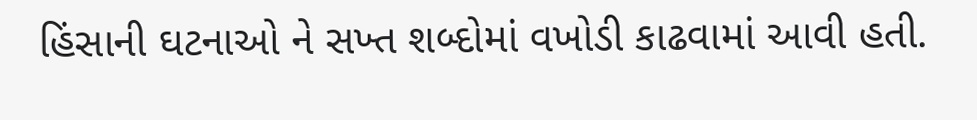હિંસાની ઘટનાઓ ને સખ્ત શબ્દોમાં વખોડી કાઢવામાં આવી હતી.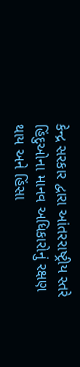કેન્દ્ર સરકાર દ્વારા આંતરરાષ્ટ્રીય સ્તરે હિંદુઓના માનવ અધિકારોનું રક્ષણ થાય અને હિંસા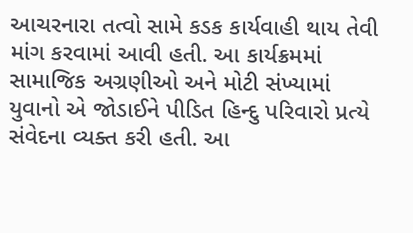આચરનારા તત્વો સામે કડક કાર્યવાહી થાય તેવી માંગ કરવામાં આવી હતી. આ કાર્યક્રમમાં સામાજિક અગ્રણીઓ અને મોટી સંખ્યામાં યુવાનો એ જોડાઈને પીડિત હિન્દુ પરિવારો પ્રત્યે સંવેદના વ્યક્ત કરી હતી. આ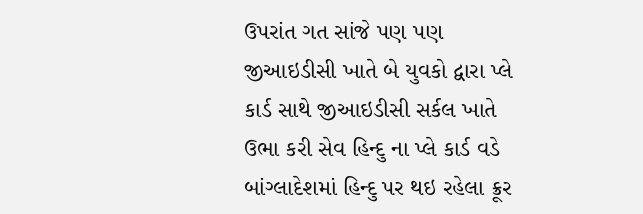ઉપરાંત ગત સાંજે પણ પણ જીઆઇડીસી ખાતે બે યુવકો દ્વારા પ્લે કાર્ડ સાથે જીઆઇડીસી સર્કલ ખાતે ઉભા કરી સેવ હિન્દુ ના પ્લે કાર્ડ વડે બાંગ્લાદેશમાં હિન્દુ પર થઇ રહેલા ક્રૂર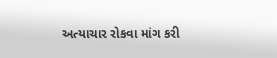અત્યાચાર રોકવા માંગ કરી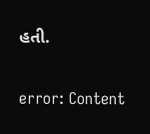હતી.

error: Content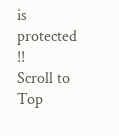is protected !!
Scroll to Top